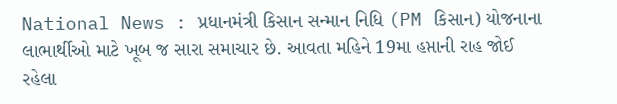National News : પ્રધાનમંત્રી કિસાન સન્માન નિધિ (PM કિસાન) યોજનાના લાભાર્થીઓ માટે ખૂબ જ સારા સમાચાર છે. આવતા મહિને 19મા હપ્તાની રાહ જોઈ રહેલા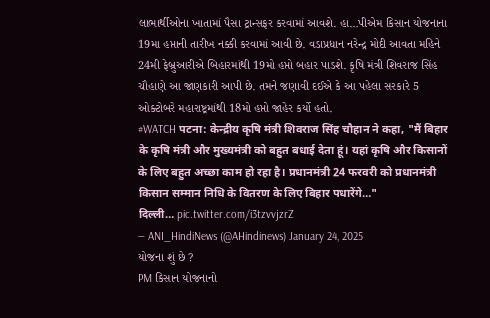લાભાર્થીઓના ખાતામાં પૈસા ટ્રાન્સફર કરવામાં આવશે. હા…પીએમ કિસાન યોજનાના 19મા હપ્તાની તારીખ નક્કી કરવામાં આવી છે. વડાપ્રધાન નરેન્દ્ર મોદી આવતા મહિને 24મી ફેબ્રુઆરીએ બિહારમાંથી 19મો હપ્તો બહાર પાડશે. કૃષિ મંત્રી શિવરાજ સિંહ ચૌહાણે આ જાણકારી આપી છે. તમને જણાવી દઈએ કે આ પહેલા સરકારે 5 ઓક્ટોબરે મહારાષ્ટ્રમાંથી 18મો હપ્તો જાહેર કર્યો હતો.
#WATCH पटना: केन्द्रीय कृषि मंत्री शिवराज सिंह चौहान ने कहा, "मैं बिहार के कृषि मंत्री और मुख्यमंत्री को बहुत बधाई देता हूं। यहां कृषि और किसानों के लिए बहुत अच्छा काम हो रहा है। प्रधानमंत्री 24 फरवरी को प्रधानमंत्री किसान सम्मान निधि के वितरण के लिए बिहार पधारेंगे…"
दिल्ली… pic.twitter.com/i3tzvvjzrZ
— ANI_HindiNews (@AHindinews) January 24, 2025
યોજના શું છે ?
PM કિસાન યોજનાનો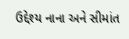ઉદ્દેશ્ય નાના અને સીમાંત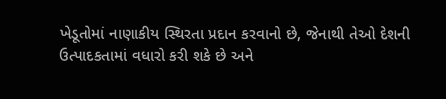ખેડૂતોમાં નાણાકીય સ્થિરતા પ્રદાન કરવાનો છે, જેનાથી તેઓ દેશની ઉત્પાદકતામાં વધારો કરી શકે છે અને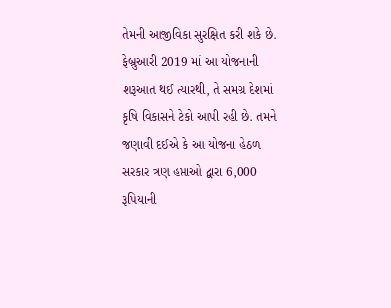તેમની આજીવિકા સુરક્ષિત કરી શકે છે. ફેબ્રુઆરી 2019 માં આ યોજનાની શરૂઆત થઈ ત્યારથી, તે સમગ્ર દેશમાં કૃષિ વિકાસને ટેકો આપી રહી છે. તમને જણાવી દઈએ કે આ યોજના હેઠળ સરકાર ત્રણ હપ્તાઓ દ્વારા 6,000 રૂપિયાની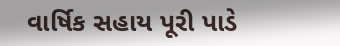વાર્ષિક સહાય પૂરી પાડે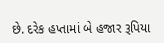છે. દરેક હપ્તામાં બે હજાર રૂપિયા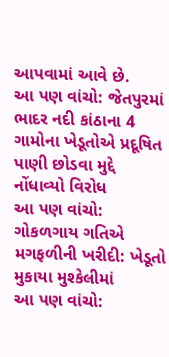આપવામાં આવે છે.
આ પણ વાંચો: જેતપુરમાં ભાદર નદી કાંઠાના 4 ગામોના ખેડૂતોએ પ્રદૂષિત પાણી છોડવા મુદ્દે નોંધાવ્યો વિરોધ
આ પણ વાંચો: ગોકળગાય ગતિએ મગફળીની ખરીદી: ખેડૂતો મુકાયા મુશ્કેલીમાં
આ પણ વાંચો: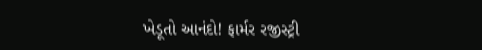ખેડૂતો આનંદો! ફાર્મર રજીસ્ટ્રી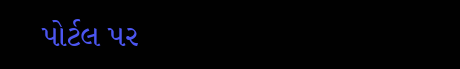પોર્ટલ પર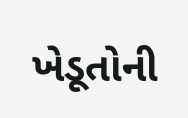ખેડૂતોની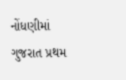નોંધણીમાં ગુજરાત પ્રથમ